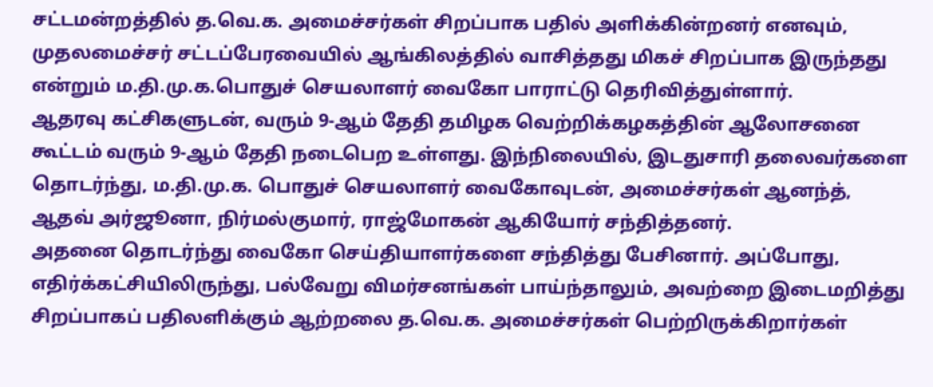சட்டமன்றத்தில் த.வெ.க. அமைச்சர்கள் சிறப்பாக பதில் அளிக்கின்றனர் எனவும், முதலமைச்சர் சட்டப்பேரவையில் ஆங்கிலத்தில் வாசித்தது மிகச் சிறப்பாக இருந்தது என்றும் ம.தி.மு.க.பொதுச் செயலாளர் வைகோ பாராட்டு தெரிவித்துள்ளார்.
ஆதரவு கட்சிகளுடன், வரும் 9-ஆம் தேதி தமிழக வெற்றிக்கழகத்தின் ஆலோசனை கூட்டம் வரும் 9-ஆம் தேதி நடைபெற உள்ளது. இந்நிலையில், இடதுசாரி தலைவர்களை தொடர்ந்து, ம.தி.மு.க. பொதுச் செயலாளர் வைகோவுடன், அமைச்சர்கள் ஆனந்த், ஆதவ் அர்ஜூனா, நிர்மல்குமார், ராஜ்மோகன் ஆகியோர் சந்தித்தனர்.
அதனை தொடர்ந்து வைகோ செய்தியாளர்களை சந்தித்து பேசினார். அப்போது, எதிர்க்கட்சியிலிருந்து, பல்வேறு விமர்சனங்கள் பாய்ந்தாலும், அவற்றை இடைமறித்து சிறப்பாகப் பதிலளிக்கும் ஆற்றலை த.வெ.க. அமைச்சர்கள் பெற்றிருக்கிறார்கள்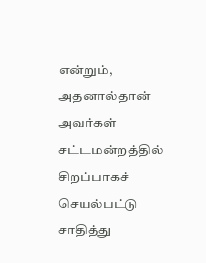என்றும், அதனால்தான் அவர்கள் சட்டமன்றத்தில் சிறப்பாகச் செயல்பட்டு சாதித்து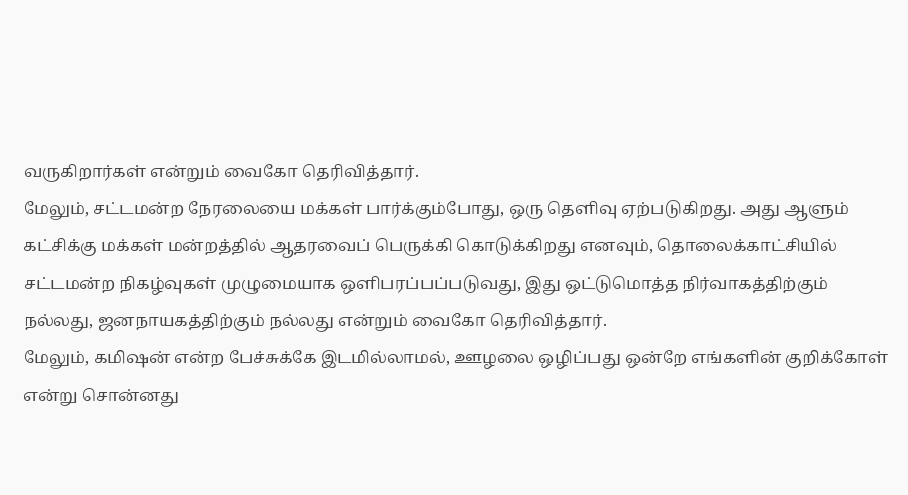வருகிறார்கள் என்றும் வைகோ தெரிவித்தார்.
மேலும், சட்டமன்ற நேரலையை மக்கள் பார்க்கும்போது, ஒரு தெளிவு ஏற்படுகிறது. அது ஆளும் கட்சிக்கு மக்கள் மன்றத்தில் ஆதரவைப் பெருக்கி கொடுக்கிறது எனவும், தொலைக்காட்சியில் சட்டமன்ற நிகழ்வுகள் முழுமையாக ஒளிபரப்பப்படுவது, இது ஒட்டுமொத்த நிர்வாகத்திற்கும் நல்லது, ஜனநாயகத்திற்கும் நல்லது என்றும் வைகோ தெரிவித்தார்.
மேலும், கமிஷன் என்ற பேச்சுக்கே இடமில்லாமல், ஊழலை ஒழிப்பது ஒன்றே எங்களின் குறிக்கோள் என்று சொன்னது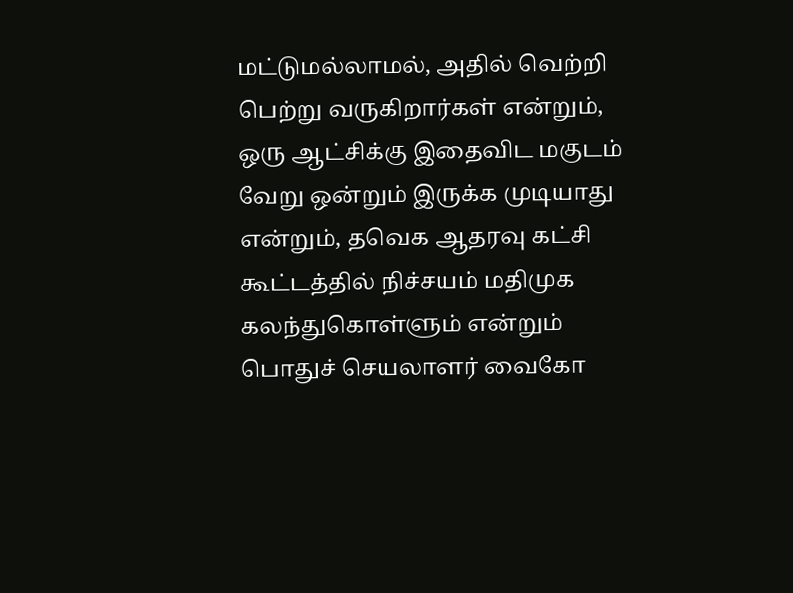மட்டுமல்லாமல், அதில் வெற்றி பெற்று வருகிறார்கள் என்றும், ஒரு ஆட்சிக்கு இதைவிட மகுடம் வேறு ஒன்றும் இருக்க முடியாது என்றும், தவெக ஆதரவு கட்சி கூட்டத்தில் நிச்சயம் மதிமுக கலந்துகொள்ளும் என்றும் பொதுச் செயலாளர் வைகோ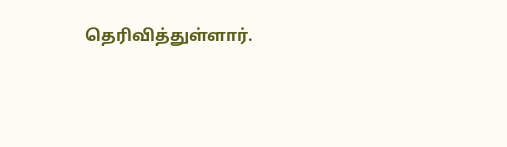தெரிவித்துள்ளார்.